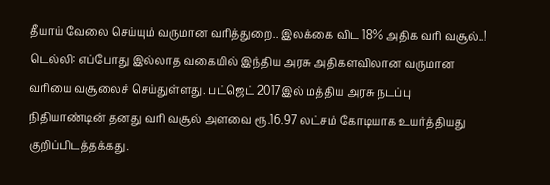தீயாய் வேலை செய்யும் வருமான வரித்துறை.. இலக்கை விட 18% அதிக வரி வசூல்..!
டெல்லி: எப்போது இல்லாத வகையில் இந்திய அரசு அதிகளவிலான வருமான வரியை வசூலைச் செய்துள்ளது. பட்ஜெட் 2017இல் மத்திய அரசு நடப்பு நிதியாண்டின் தனது வரி வசூல் அளவை ரூ.16.97 லட்சம் கோடியாக உயர்த்தியது குறிப்பிடத்தக்கது.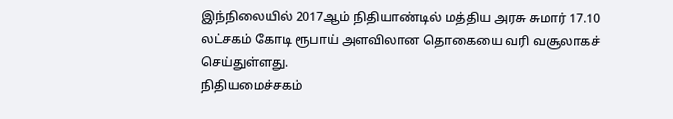இந்நிலையில் 2017ஆம் நிதியாண்டில் மத்திய அரசு சுமார் 17.10 லட்சகம் கோடி ரூபாய் அளவிலான தொகையை வரி வசூலாகச் செய்துள்ளது.
நிதியமைச்சகம்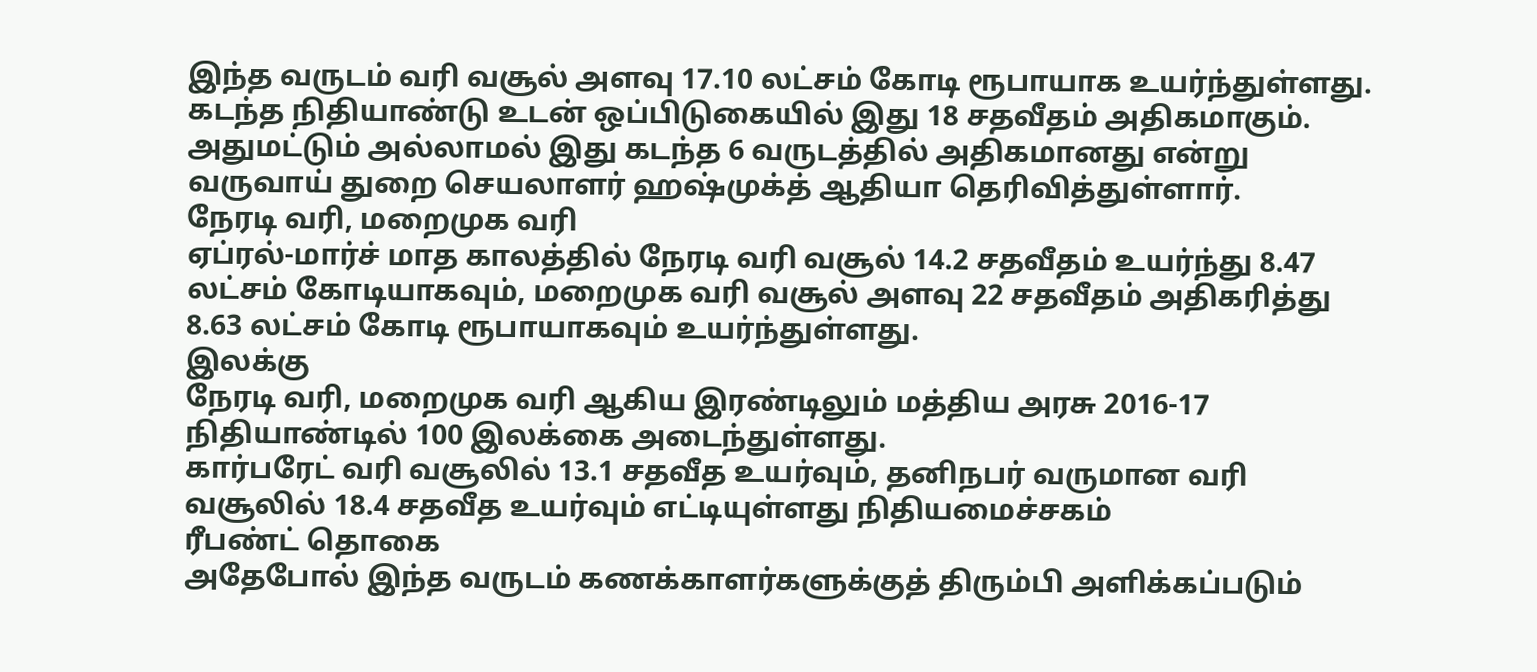இந்த வருடம் வரி வசூல் அளவு 17.10 லட்சம் கோடி ரூபாயாக உயர்ந்துள்ளது. கடந்த நிதியாண்டு உடன் ஒப்பிடுகையில் இது 18 சதவீதம் அதிகமாகும். அதுமட்டும் அல்லாமல் இது கடந்த 6 வருடத்தில் அதிகமானது என்று வருவாய் துறை செயலாளர் ஹஷ்முக்த் ஆதியா தெரிவித்துள்ளார்.
நேரடி வரி, மறைமுக வரி
ஏப்ரல்-மார்ச் மாத காலத்தில் நேரடி வரி வசூல் 14.2 சதவீதம் உயர்ந்து 8.47 லட்சம் கோடியாகவும், மறைமுக வரி வசூல் அளவு 22 சதவீதம் அதிகரித்து 8.63 லட்சம் கோடி ரூபாயாகவும் உயர்ந்துள்ளது.
இலக்கு
நேரடி வரி, மறைமுக வரி ஆகிய இரண்டிலும் மத்திய அரசு 2016-17 நிதியாண்டில் 100 இலக்கை அடைந்துள்ளது.
கார்பரேட் வரி வசூலில் 13.1 சதவீத உயர்வும், தனிநபர் வருமான வரி வசூலில் 18.4 சதவீத உயர்வும் எட்டியுள்ளது நிதியமைச்சகம்
ரீபண்ட் தொகை
அதேபோல் இந்த வருடம் கணக்காளர்களுக்குத் திரும்பி அளிக்கப்படும்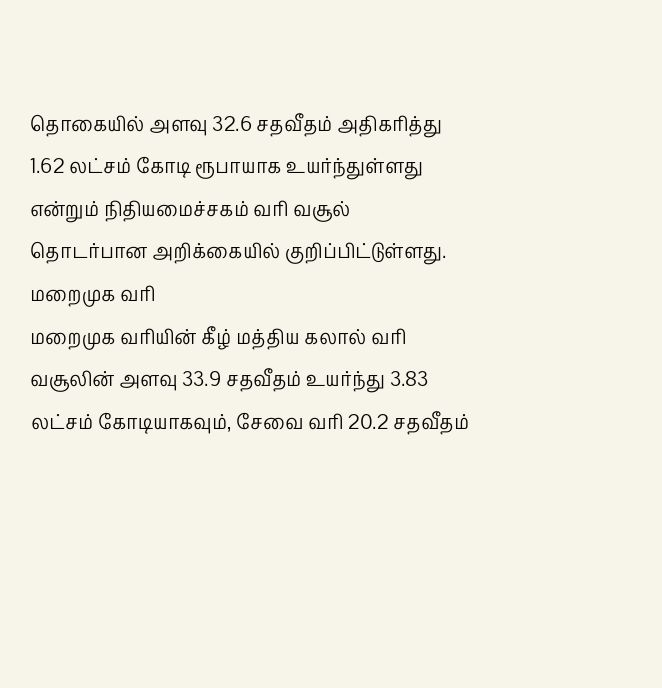தொகையில் அளவு 32.6 சதவீதம் அதிகரித்து 1.62 லட்சம் கோடி ரூபாயாக உயர்ந்துள்ளது என்றும் நிதியமைச்சகம் வரி வசூல் தொடர்பான அறிக்கையில் குறிப்பிட்டுள்ளது.
மறைமுக வரி
மறைமுக வரியின் கீழ் மத்திய கலால் வரி வசூலின் அளவு 33.9 சதவீதம் உயர்ந்து 3.83 லட்சம் கோடியாகவும், சேவை வரி 20.2 சதவீதம்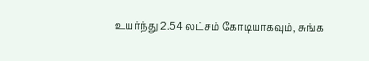உயர்ந்து 2.54 லட்சம் கோடியாகவும், சுங்க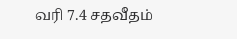வரி 7.4 சதவீதம்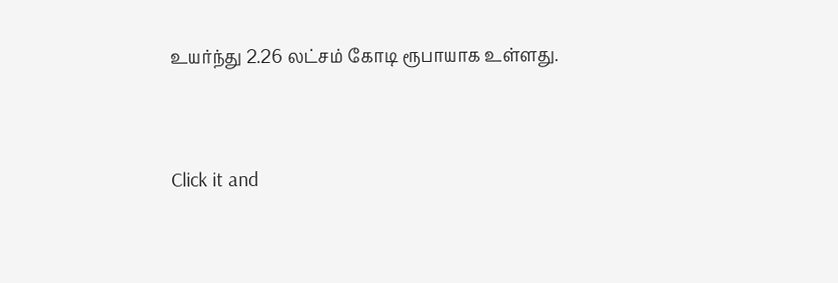உயர்ந்து 2.26 லட்சம் கோடி ரூபாயாக உள்ளது.


Click it and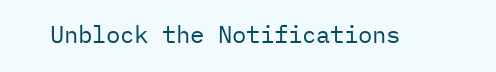Unblock the Notifications